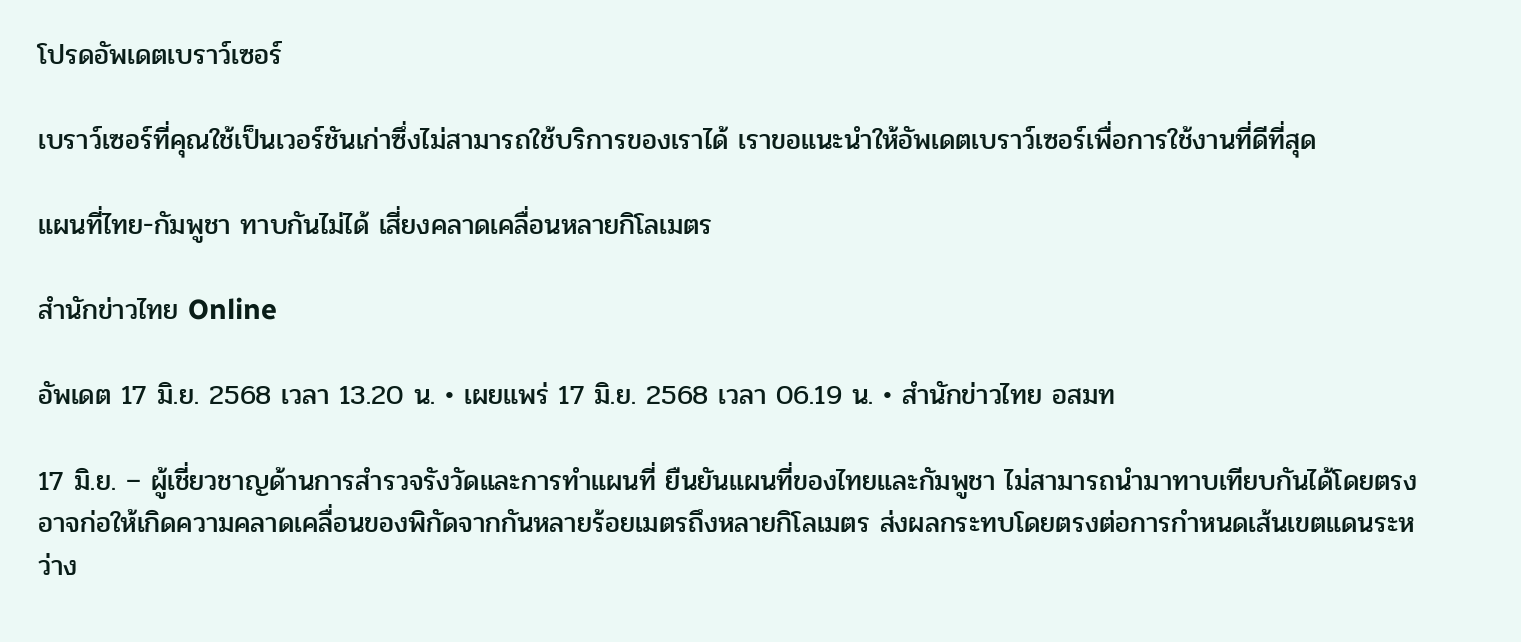โปรดอัพเดตเบราว์เซอร์

เบราว์เซอร์ที่คุณใช้เป็นเวอร์ชันเก่าซึ่งไม่สามารถใช้บริการของเราได้ เราขอแนะนำให้อัพเดตเบราว์เซอร์เพื่อการใช้งานที่ดีที่สุด

แผนที่ไทย-กัมพูชา ทาบกันไม่ได้ เสี่ยงคลาดเคลื่อนหลายกิโลเมตร

สำนักข่าวไทย Online

อัพเดต 17 มิ.ย. 2568 เวลา 13.20 น. • เผยแพร่ 17 มิ.ย. 2568 เวลา 06.19 น. • สำนักข่าวไทย อสมท

17 มิ.ย. – ผู้เชี่ยวชาญด้านการสำรวจรังวัดและการทำแผนที่ ยืนยันแผนที่ของไทยและกัมพูชา ไม่สามารถนำมาทาบเทียบกันได้โดยตรง อาจก่อให้เกิดความคลาดเคลื่อนของพิกัดจากกันหลายร้อยเมตรถึงหลายกิโลเมตร ส่งผลกระทบโดยตรงต่อการกำหนดเส้นเขตแดนระหว่าง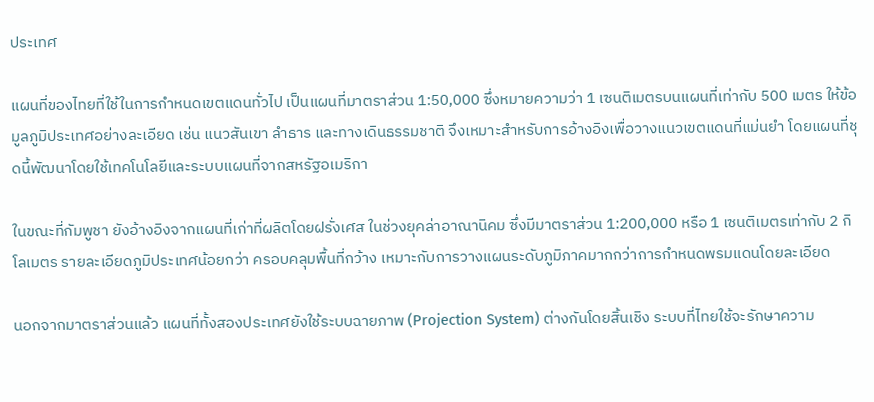ประเทศ

แผนที่ของไทยที่ใช้ในการกำหนดเขตแดนทั่วไป เป็นแผนที่มาตราส่วน 1:50,000 ซึ่งหมายความว่า 1 เซนติเมตรบนแผนที่เท่ากับ 500 เมตร ให้ข้อมูลภูมิประเทศอย่างละเอียด เช่น แนวสันเขา ลำธาร และทางเดินธรรมชาติ จึงเหมาะสำหรับการอ้างอิงเพื่อวางแนวเขตแดนที่แม่นยำ โดยแผนที่ชุดนี้พัฒนาโดยใช้เทคโนโลยีและระบบแผนที่จากสหรัฐอเมริกา

ในขณะที่กัมพูชา ยังอ้างอิงจากแผนที่เก่าที่ผลิตโดยฝรั่งเศส ในช่วงยุคล่าอาณานิคม ซึ่งมีมาตราส่วน 1:200,000 หรือ 1 เซนติเมตรเท่ากับ 2 กิโลเมตร รายละเอียดภูมิประเทศน้อยกว่า ครอบคลุมพื้นที่กว้าง เหมาะกับการวางแผนระดับภูมิภาคมากกว่าการกำหนดพรมแดนโดยละเอียด

นอกจากมาตราส่วนแล้ว แผนที่ทั้งสองประเทศยังใช้ระบบฉายภาพ (Projection System) ต่างกันโดยสิ้นเชิง ระบบที่ไทยใช้จะรักษาความ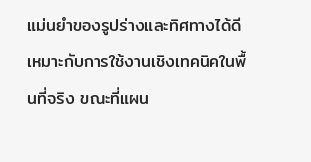แม่นยำของรูปร่างและทิศทางได้ดี เหมาะกับการใช้งานเชิงเทคนิคในพื้นที่จริง ขณะที่แผน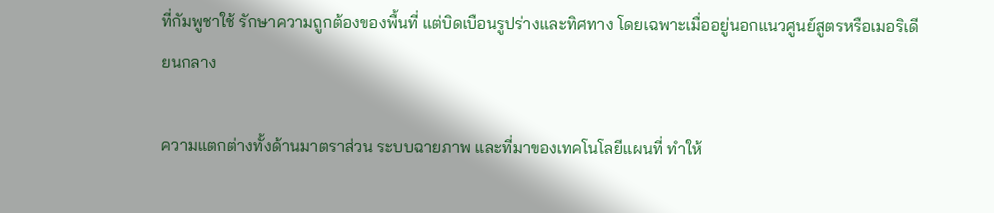ที่กัมพูชาใช้ รักษาความถูกต้องของพื้นที่ แต่บิดเบือนรูปร่างและทิศทาง โดยเฉพาะเมื่ออยู่นอกแนวศูนย์สูตรหรือเมอริเดียนกลาง

ความแตกต่างทั้งด้านมาตราส่วน ระบบฉายภาพ และที่มาของเทคโนโลยีแผนที่ ทำให้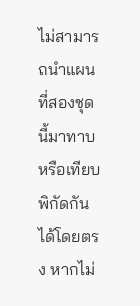ไม่สามารถนำแผนที่สองชุดนี้มาทาบหรือเทียบพิกัดกันได้โดยตรง หากไม่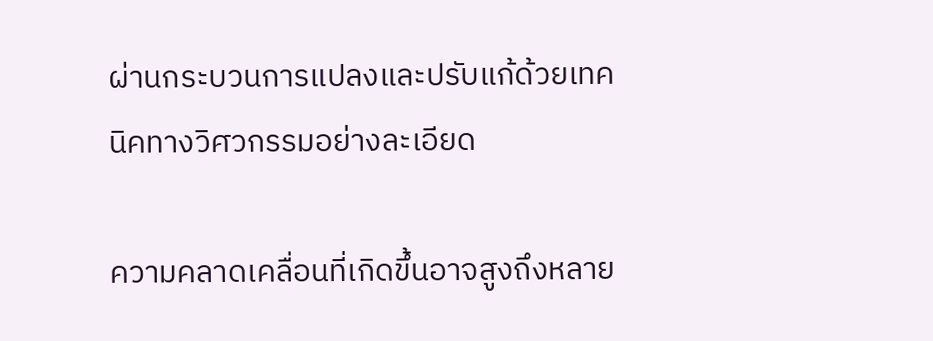ผ่านกระบวนการแปลงและปรับแก้ด้วยเทคนิคทางวิศวกรรมอย่างละเอียด

ความคลาดเคลื่อนที่เกิดขึ้นอาจสูงถึงหลาย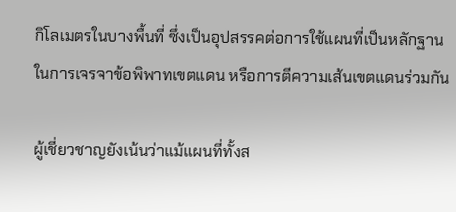กิโลเมตรในบางพื้นที่ ซึ่งเป็นอุปสรรคต่อการใช้แผนที่เป็นหลักฐานในการเจรจาข้อพิพาทเขตแดน หรือการตีความเส้นเขตแดนร่วมกัน

ผู้เชี่ยวชาญยังเน้นว่าแม้แผนที่ทั้งส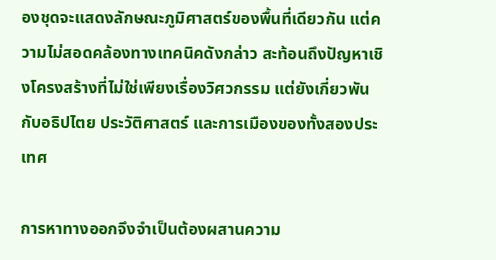องชุดจะแสดงลักษณะภูมิศาสตร์ของพื้นที่เดียวกัน แต่ความไม่สอดคล้องทางเทคนิคดังกล่าว สะท้อนถึงปัญหาเชิงโครงสร้างที่ไม่ใช่เพียงเรื่องวิศวกรรม แต่ยังเกี่ยวพันกับอธิปไตย ประวัติศาสตร์ และการเมืองของทั้งสองประเทศ

การหาทางออกจึงจำเป็นต้องผสานความ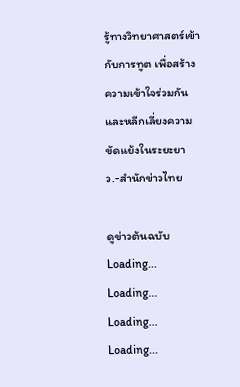รู้ทางวิทยาศาสตร์เข้ากับการทูต เพื่อสร้างความเข้าใจร่วมกัน และหลีกเลี่ยงความขัดแย้งในระยะยาว.-สำนักข่าวไทย

ดูข่าวต้นฉบับ
Loading...
Loading...
Loading...
Loading...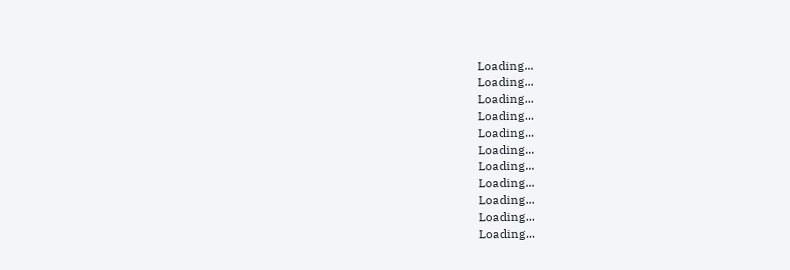Loading...
Loading...
Loading...
Loading...
Loading...
Loading...
Loading...
Loading...
Loading...
Loading...
Loading...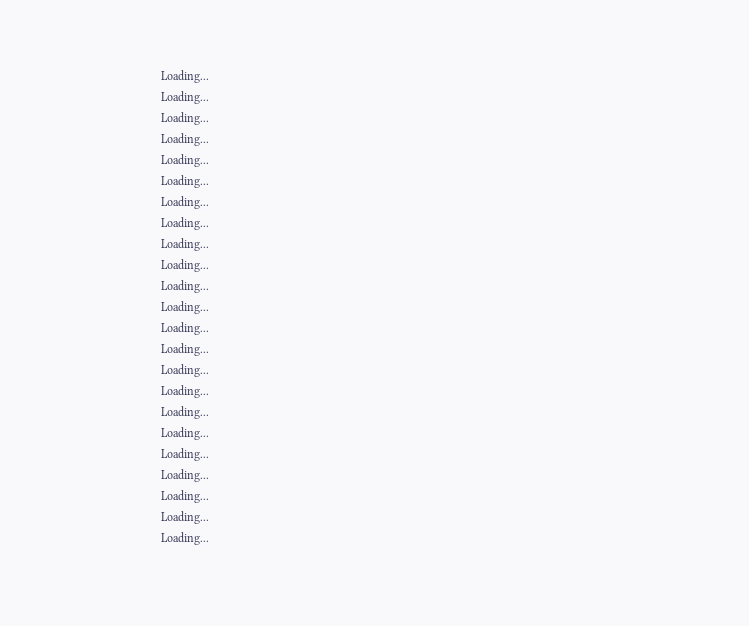Loading...
Loading...
Loading...
Loading...
Loading...
Loading...
Loading...
Loading...
Loading...
Loading...
Loading...
Loading...
Loading...
Loading...
Loading...
Loading...
Loading...
Loading...
Loading...
Loading...
Loading...
Loading...
Loading...